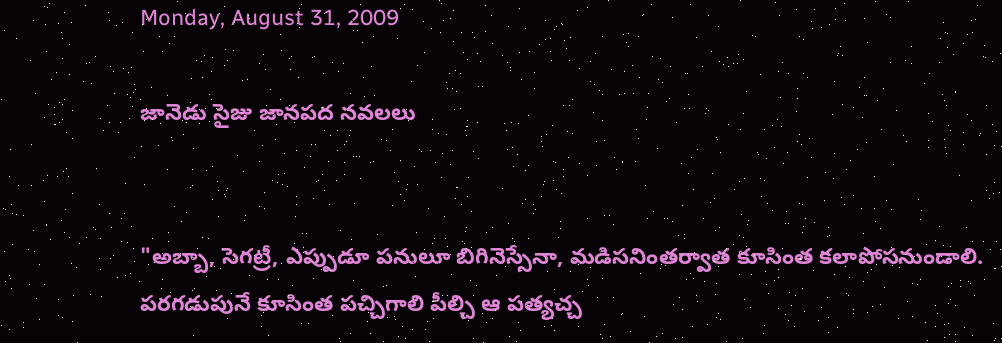Monday, August 31, 2009

జానెడు సైజు జానపద నవలలు


"అబ్బా, సెగట్రీ, ఎప్పుడూ పనులూ బిగినెస్సేనా, మడిసనింతర్వాత కూసింత కలాపోసనుండాలి. పరగడుపునే కూసింత పచ్చిగాలి పీల్చి ఆ పత్యచ్చ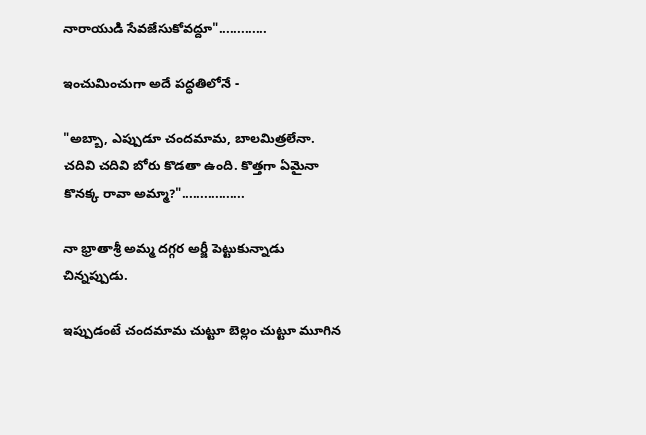నారాయుడి సేవజేసుకోవద్దూ".............

ఇంచుమించుగా అదే పద్ధతిలోనే -

"అబ్బా, ఎప్పుడూ చందమామ, బాలమిత్రలేనా. చదివి చదివి బోరు కొడతా ఉంది. కొత్తగా ఏమైనా కొనక్క రావా అమ్మా?".................

నా భ్రాతాశ్రీ అమ్మ దగ్గర అర్జీ పెట్టుకున్నాడు చిన్నప్పుడు.

ఇప్పుడంటే చందమామ చుట్టూ బెల్లం చుట్టూ మూగిన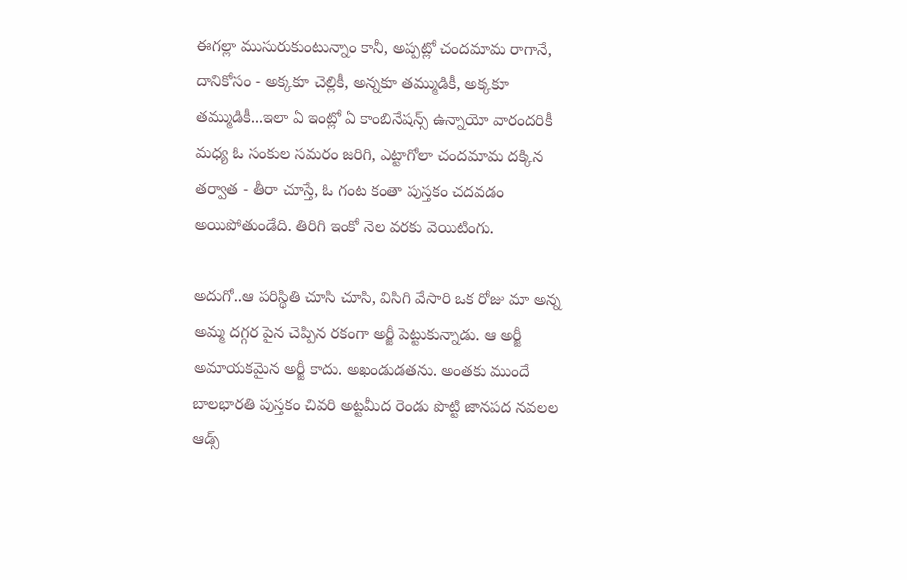ఈగల్లా ముసురుకుంటున్నాం కానీ, అప్పట్లో చందమామ రాగానే, దానికోసం - అక్కకూ చెల్లికీ, అన్నకూ తమ్ముడికీ, అక్కకూ తమ్ముడికీ...ఇలా ఏ ఇంట్లో ఏ కాంబినేషన్స్ ఉన్నాయో వారందరికీ మధ్య ఓ సంకుల సమరం జరిగి, ఎట్టాగోలా చందమామ దక్కిన తర్వాత - తీరా చూస్తే, ఓ గంట కంతా పుస్తకం చదవడం అయిపోతుండేది. తిరిగి ఇంకో నెల వరకు వెయిటింగు.

అదుగో..ఆ పరిస్థితి చూసి చూసి, విసిగి వేసారి ఒక రోజు మా అన్న అమ్మ దగ్గర పైన చెప్పిన రకంగా అర్జీ పెట్టుకున్నాడు. ఆ అర్జీ అమాయకమైన అర్జీ కాదు. అఖండుడతను. అంతకు ముందే బాలభారతి పుస్తకం చివరి అట్టమీద రెండు పొట్టి జానపద నవలల ఆడ్స్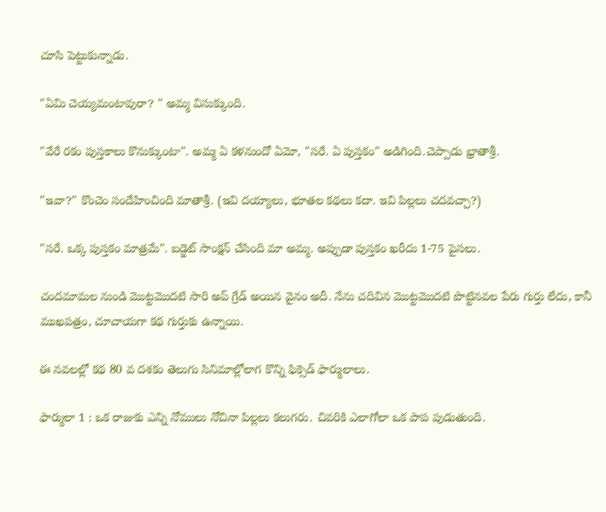చూసి పెట్టుకున్నాడు.

"ఏమి చెయ్యమంటావురా? " అమ్మ విసుక్కుంది.

"వేరే రకం పుస్తకాలు కొనుక్కుంటా". అమ్మ ఏ కళనుందో ఏమో, "సరే. ఏ పుస్తకం" అడిగింది.చెప్పాడు భ్రాతాశ్రీ.

"ఇవా?" కొంచెం సందేహించింది మాతాశ్రీ. (ఇవి దయ్యాలు, భూతల కథలు కదా. ఇవి పిల్లలు చదవచ్చా?)

"సరే. ఒక్క పుస్తకం మాత్రమే". బడ్జెట్ సాంక్షన్ చేసింది మా అమ్మ. అప్పుడా పుస్తకం ఖరీదు 1-75 పైసలు.

చందమామల నుండి మొట్టమొదటి సారి అప్ గ్రేడ్ అయిన వైనం అదీ. నేను చదివిన మొట్టమొదటి పొట్టినవల పేరు గుర్తు లేదు, కానీ ముఖపత్రం, చూచాయగా కథ గుర్తుకు ఉన్నాయి.

ఈ నవలల్లో కథ 80 వ దశకం తెలుగు సినిమాల్లోలాగ కొన్ని ఫిక్సెడ్ ఫార్ములాలు.

ఫార్ములా 1 : ఒక రాజుకు ఎన్ని నోములు నోచినా పిల్లలు కలుగరు. చివరికి ఎలాగోలా ఒక పాప పుడుతుంది.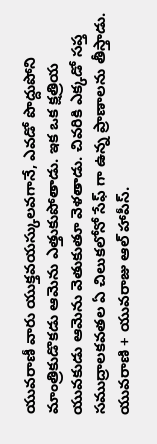యువరాణీ వారు యుక్తవయస్కులవగానే, ఎవడో పొద్దుపోని మాంత్రికుడొకడు ఆమెను ఎత్తుకుపోతాడు. ఇక ఒక క్షత్రియ యువకుడు ఆమెను వెతుకుతూ వెళతాడు. చివరికి ఎక్కడో సప్త సముద్రాలకవతల ఏ చిలుకలోనో సేఫ్ గా ఉన్న ప్రాణాలను తీస్తాడు. యువరాణి + యువరాజు ఆల్ హాపీస్.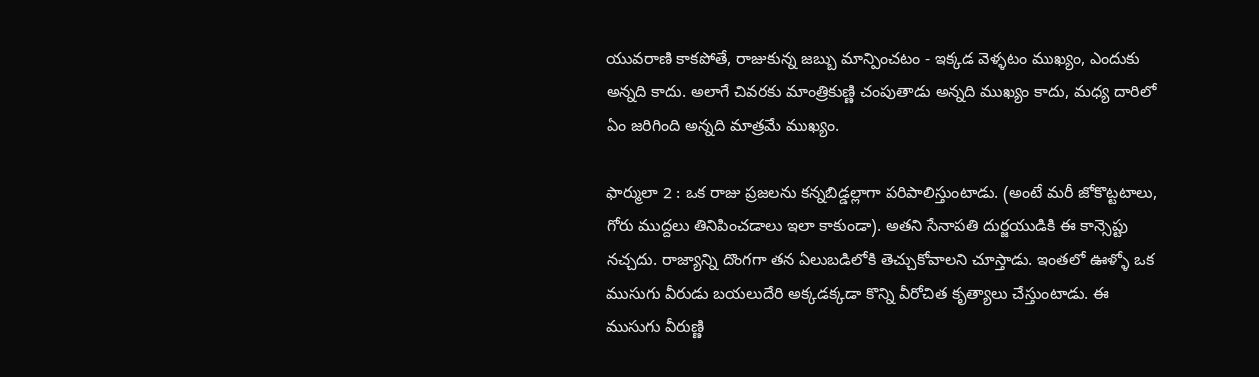యువరాణి కాకపోతే, రాజుకున్న జబ్బు మాన్పించటం - ఇక్కడ వెళ్ళటం ముఖ్యం, ఎందుకు అన్నది కాదు. అలాగే చివరకు మాంత్రికుణ్ణి చంపుతాడు అన్నది ముఖ్యం కాదు, మధ్య దారిలో ఏం జరిగింది అన్నది మాత్రమే ముఖ్యం.

ఫార్ములా 2 : ఒక రాజు ప్రజలను కన్నబిడ్డల్లాగా పరిపాలిస్తుంటాడు. (అంటే మరీ జోకొట్టటాలు, గోరు ముద్దలు తినిపించడాలు ఇలా కాకుండా). అతని సేనాపతి దుర్జయుడికి ఈ కాన్సెప్టు నచ్చదు. రాజ్యాన్ని దొంగగా తన ఏలుబడిలోకి తెచ్చుకోవాలని చూస్తాడు. ఇంతలో ఊళ్ళో ఒక ముసుగు వీరుడు బయలుదేరి అక్కడక్కడా కొన్ని వీరోచిత కృత్యాలు చేస్తుంటాడు. ఈ ముసుగు వీరుణ్ణి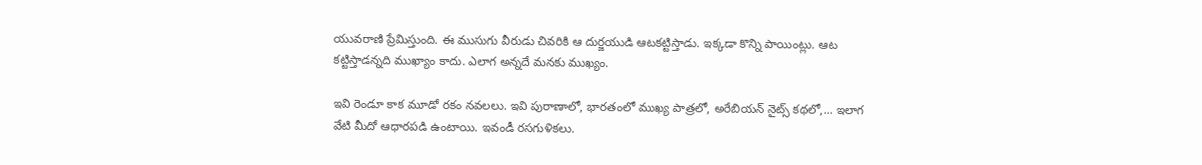యువరాణి ప్రేమిస్తుంది. ఈ ముసుగు వీరుడు చివరికి ఆ దుర్జయుడి ఆటకట్టిస్తాడు. ఇక్కడా కొన్ని పాయింట్లు. ఆట కట్టిస్తాడన్నది ముఖ్యాం కాదు. ఎలాగ అన్నదే మనకు ముఖ్యం.

ఇవి రెండూ కాక మూడో రకం నవలలు. ఇవి పురాణాలో, భారతంలో ముఖ్య పాత్రలో, అరేబియన్ నైట్స్ కథలో,... ఇలాగ వేటి మీదో ఆధారపడి ఉంటాయి. ఇవండీ రసగుళికలు.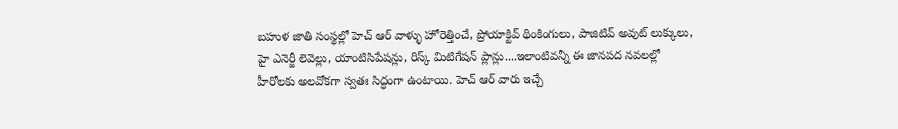బహుళ జాతి సంస్థల్లో హెచ్ ఆర్ వాళ్ళు హోరెత్తించే, ప్రోయాక్టివ్ థింకింగులు, పాజిటివ్ అవుట్ లుక్కులు, హై ఎనెర్జీ లెవెల్లు, యాంటిసిపేషన్లు, రిస్క్ మిటిగేషన్ ప్లాన్లు....ఇలాంటివన్నీ ఈ జానపద నవలల్లో హీరోలకు అలవోకగా స్వతః సిద్ధంగా ఉంటాయి. హెచ్ ఆర్ వారు ఇచ్చే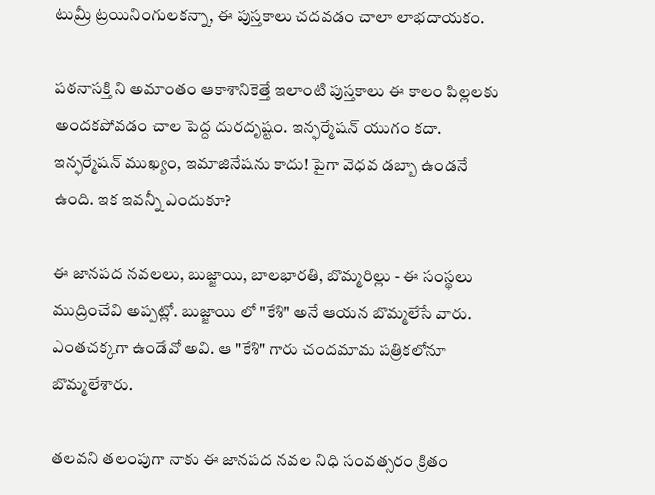టుమ్రీ ట్రయినింగులకన్నా, ఈ పుస్తకాలు చదవడం చాలా లాభదాయకం.

పఠనాసక్తి ని అమాంతం ఆకాశానికెత్తే ఇలాంటి పుస్తకాలు ఈ కాలం పిల్లలకు అందకపోవడం చాల పెద్ద దురదృష్టం. ఇన్ఫర్మేషన్ యుగం కదా. ఇన్ఫర్మేషన్ ముఖ్యం, ఇమాజినేషను కాదు! పైగా వెధవ డబ్బా ఉండనే ఉంది. ఇక ఇవన్నీ ఎందుకూ?

ఈ జానపద నవలలు, బుజ్జాయి, బాలభారతి, బొమ్మరిల్లు - ఈ సంస్థలు ముద్రించేవి అప్పట్లో. బుజ్జాయి లో "కేశి" అనే ఆయన బొమ్మలేసే వారు. ఎంతచక్కగా ఉండేవో అవి. ఆ "కేశి" గారు చందమామ పత్రికలోనూ బొమ్మలేశారు.

తలవని తలంపుగా నాకు ఈ జానపద నవల నిధి సంవత్సరం క్రితం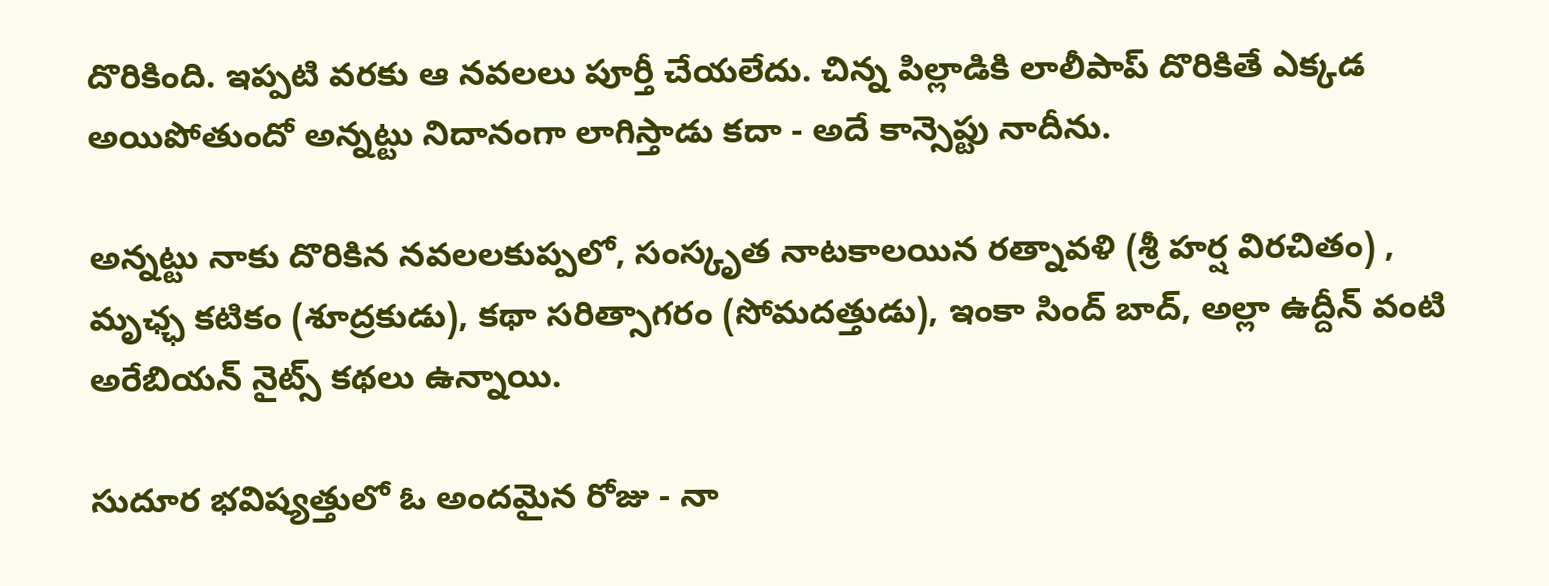దొరికింది. ఇప్పటి వరకు ఆ నవలలు పూర్తీ చేయలేదు. చిన్న పిల్లాడికి లాలీపాప్ దొరికితే ఎక్కడ అయిపోతుందో అన్నట్టు నిదానంగా లాగిస్తాడు కదా - అదే కాన్సెప్టు నాదీను.

అన్నట్టు నాకు దొరికిన నవలలకుప్పలో, సంస్కృత నాటకాలయిన రత్నావళి (శ్రీ హర్ష విరచితం) , మృఛ్ఛ కటికం (శూద్రకుడు), కథా సరిత్సాగరం (సోమదత్తుడు), ఇంకా సింద్ బాద్, అల్లా ఉద్దీన్ వంటి అరేబియన్ నైట్స్ కథలు ఉన్నాయి.

సుదూర భవిష్యత్తులో ఓ అందమైన రోజు - నా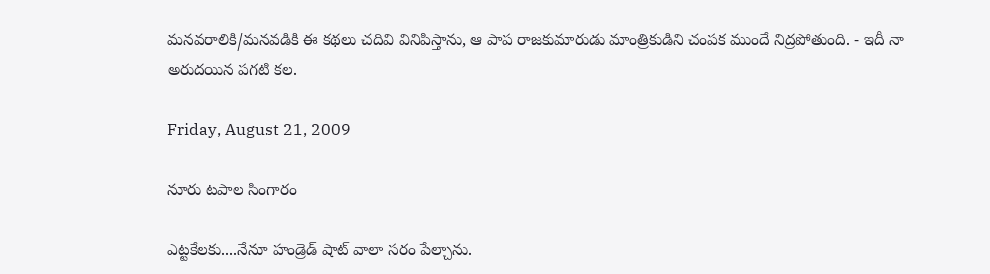మనవరాలికి/మనవడికి ఈ కథలు చదివి వినిపిస్తాను, ఆ పాప రాజకుమారుడు మాంత్రికుడిని చంపక ముందే నిద్రపోతుంది. - ఇదీ నా అరుదయిన పగటి కల.

Friday, August 21, 2009

నూరు టపాల సింగారం

ఎట్టకేలకు....నేనూ హండ్రెడ్ షాట్ వాలా సరం పేల్చాను.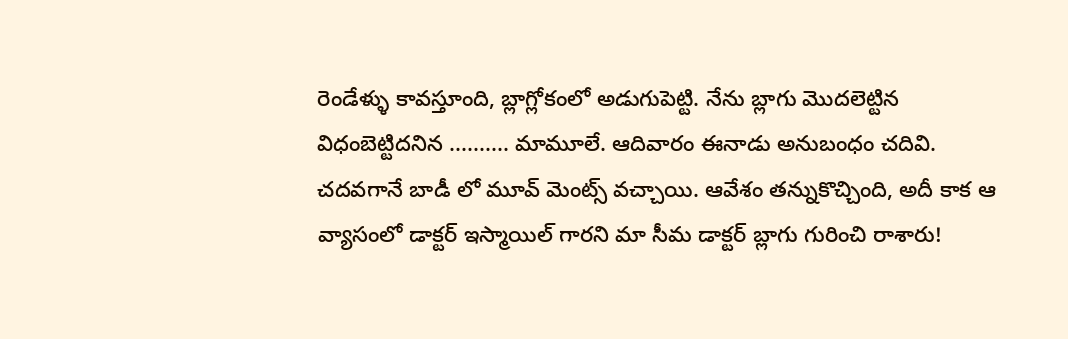రెండేళ్ళు కావస్తూంది, బ్లాగ్లోకంలో అడుగుపెట్టి. నేను బ్లాగు మొదలెట్టిన విధంబెట్టిదనిన .......... మామూలే. ఆదివారం ఈనాడు అనుబంధం చదివి. చదవగానే బాడీ లో మూవ్ మెంట్స్ వచ్చాయి. ఆవేశం తన్నుకొచ్చింది, అదీ కాక ఆ వ్యాసంలో డాక్టర్ ఇస్మాయిల్ గారని మా సీమ డాక్టర్ బ్లాగు గురించి రాశారు!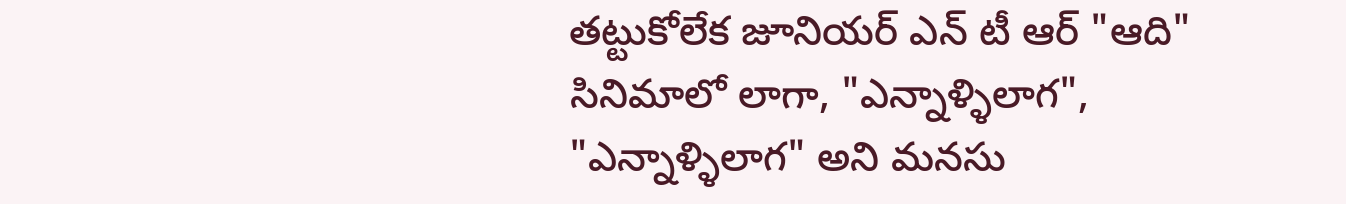తట్టుకోలేక జూనియర్ ఎన్ టీ ఆర్ "ఆది" సినిమాలో లాగా, "ఎన్నాళ్ళిలాగ", "ఎన్నాళ్ళిలాగ" అని మనసు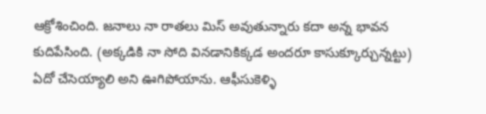ఆక్రోశించింది. జనాలు నా రాతలు మిస్ అవుతున్నారు కదా అన్న భావన కుదిపేసింది. (అక్కడికి నా సోది వినడానికిక్కడ అందరూ కాసుక్కూర్చున్నట్టు) ఏదో చేసెయ్యాలి అని ఊగిపోయాను. ఆఫీసుకెళ్ళి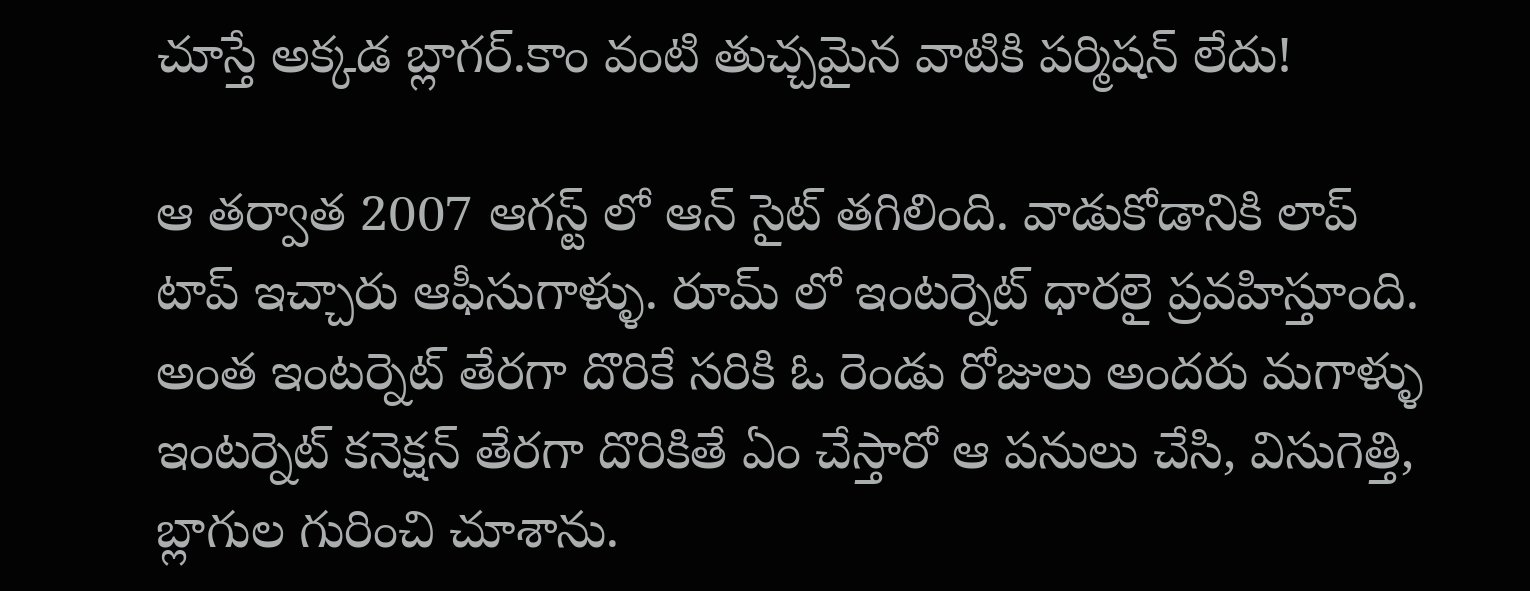చూస్తే అక్కడ బ్లాగర్.కాం వంటి తుచ్చమైన వాటికి పర్మిషన్ లేదు!

ఆ తర్వాత 2007 ఆగస్ట్ లో ఆన్ సైట్ తగిలింది. వాడుకోడానికి లాప్ టాప్ ఇచ్చారు ఆఫీసుగాళ్ళు. రూమ్ లో ఇంటర్నెట్ ధారలై ప్రవహిస్తూంది. అంత ఇంటర్నెట్ తేరగా దొరికే సరికి ఓ రెండు రోజులు అందరు మగాళ్ళు ఇంటర్నెట్ కనెక్షన్ తేరగా దొరికితే ఏం చేస్తారో ఆ పనులు చేసి, విసుగెత్తి, బ్లాగుల గురించి చూశాను.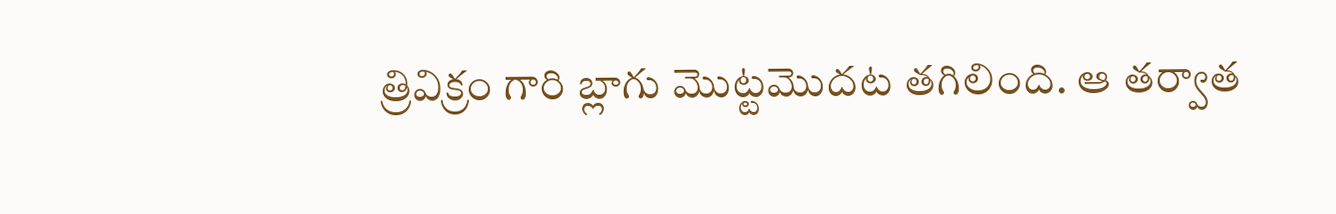త్రివిక్రం గారి బ్లాగు మొట్టమొదట తగిలింది. ఆ తర్వాత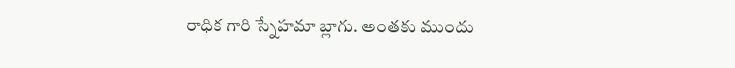రాధిక గారి స్నేహమా బ్లాగు. అంతకు ముందు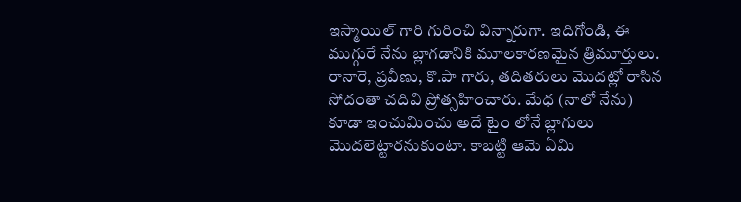ఇస్మాయిల్ గారి గురించి విన్నారుగా. ఇదిగోండి, ఈ ముగ్గురే నేను బ్లాగడానికి మూలకారణమైన త్రిమూర్తులు. రానారె, ప్రవీణు, కొ.పా గారు, తదితరులు మొదట్లో రాసిన సోదంతా చదివి ప్రోత్సహించారు. మేధ (నాలో నేను) కూడా ఇంచుమించు అదే టైం లోనే బ్లాగులు మొదలెట్టారనుకుంటా. కాబట్టి ఆమె ఏమి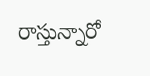రాస్తున్నారో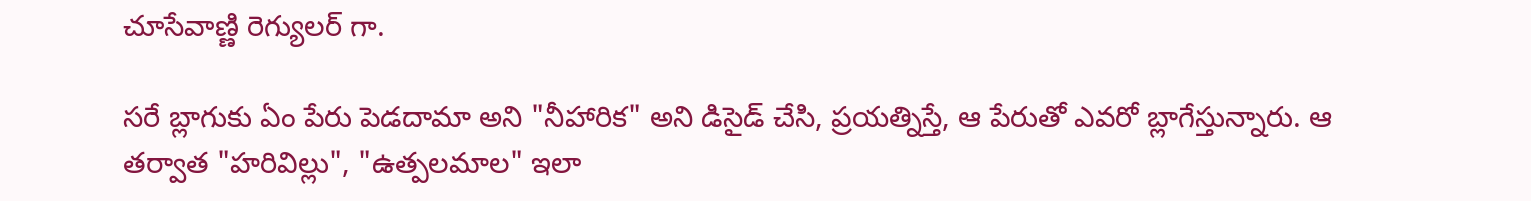చూసేవాణ్ణి రెగ్యులర్ గా.

సరే బ్లాగుకు ఏం పేరు పెడదామా అని "నీహారిక" అని డిసైడ్ చేసి, ప్రయత్నిస్తే, ఆ పేరుతో ఎవరో బ్లాగేస్తున్నారు. ఆ తర్వాత "హరివిల్లు", "ఉత్పలమాల" ఇలా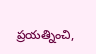ప్రయత్నించి,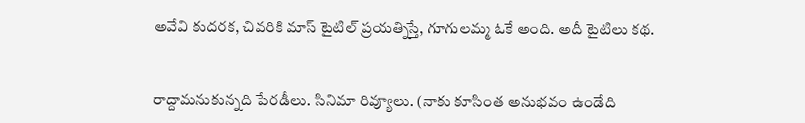అవేవి కుదరక, చివరికి మాస్ టైటిల్ ప్రయత్నిస్తే, గూగులమ్మ ఓకే అంది. అదీ టైటిలు కథ.


రాద్దామనుకున్నది పేరడీలు. సినిమా రివ్యూలు. (నాకు కూసింత అనుభవం ఉండేది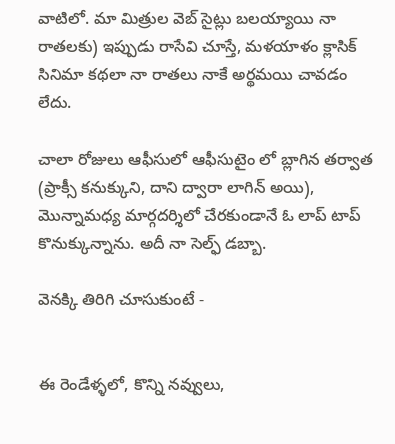వాటిలో. మా మిత్రుల వెబ్ సైట్లు బలయ్యాయి నా రాతలకు) ఇప్పుడు రాసేవి చూస్తే, మళయాళం క్లాసిక్ సినిమా కథలా నా రాతలు నాకే అర్థమయి చావడం లేదు.

చాలా రోజులు ఆఫీసులో ఆఫీసుటైం లో బ్లాగిన తర్వాత (ప్రాక్సీ కనుక్కుని, దాని ద్వారా లాగిన్ అయి), మొన్నామధ్య మార్గదర్శిలో చేరకుండానే ఓ లాప్ టాప్ కొనుక్కున్నాను. అదీ నా సెల్ఫ్ డబ్బా.

వెనక్కి తిరిగి చూసుకుంటే -


ఈ రెండేళ్ళలో, కొన్ని నవ్వులు,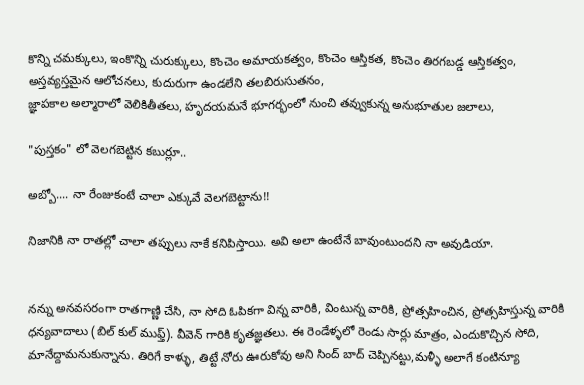కొన్ని చమక్కులు, ఇంకొన్ని చురుక్కులు, కొంచెం అమాయకత్వం, కొంచెం ఆస్తికత, కొంచెం తిరగబడ్డ ఆస్తికత్వం, అస్తవ్యస్తమైన ఆలోచనలు, కుదురుగా ఉండలేని తలబిరుసుతనం,
జ్ఞాపకాల అల్మారాలో వెలికితీతలు, హృదయమనే భూగర్భంలో నుంచి తవ్వుకున్న అనుభూతుల జలాలు,

"పుస్తకం" లో వెలగబెట్టిన కబుర్లూ..

అబ్బో.... నా రేంజుకంటే చాలా ఎక్కువే వెలగబెట్టాను!!

నిజానికి నా రాతల్లో చాలా తప్పులు నాకే కనిపిస్తాయి. అవి అలా ఉంటేనే బావుంటుందని నా అవుడియా.


నన్ను అనవసరంగా రాతగాణ్ణి చేసి, నా సోది ఓపికగా విన్న వారికి, వింటున్న వారికి, ప్రోత్సహించిన, ప్రోత్సహిస్తున్న వారికి ధన్యవాదాలు (బిల్ కుల్ ముఫ్త్). వీవెన్ గారికి కృతజ్ఞతలు. ఈ రెండేళ్ళలో రెండు సార్లు మాత్రం, ఎందుకొచ్చిన సోది, మానేద్దామనుకున్నాను. తిరిగే కాళ్ళు, తిట్టే నోరు ఊరుకోవు అని సింద్ బాద్ చెప్పినట్టు,మళ్ళీ అలాగే కంటిన్యూ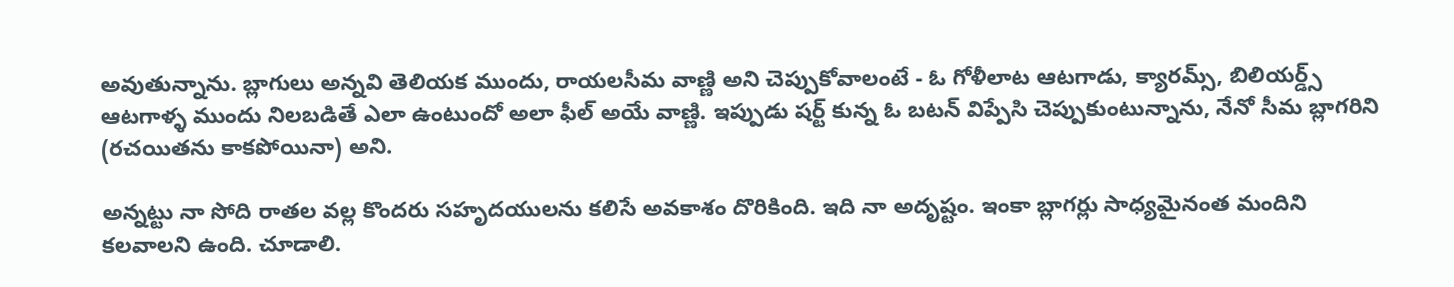అవుతున్నాను. బ్లాగులు అన్నవి తెలియక ముందు, రాయలసీమ వాణ్ణి అని చెప్పుకోవాలంటే - ఓ గోళీలాట ఆటగాడు, క్యారమ్స్, బిలియర్డ్స్ ఆటగాళ్ళ ముందు నిలబడితే ఎలా ఉంటుందో అలా ఫీల్ అయే వాణ్ణి. ఇప్పుడు షర్ట్ కున్న ఓ బటన్ విప్పేసి చెప్పుకుంటున్నాను, నేనో సీమ బ్లాగరిని (రచయితను కాకపోయినా) అని.

అన్నట్టు నా సోది రాతల వల్ల కొందరు సహృదయులను కలిసే అవకాశం దొరికింది. ఇది నా అదృష్టం. ఇంకా బ్లాగర్లు సాధ్యమైనంత మందిని కలవాలని ఉంది. చూడాలి.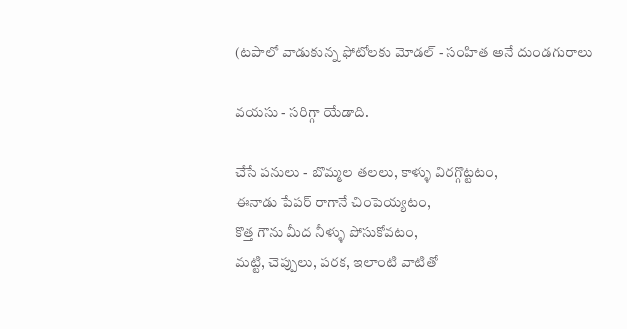(టపాలో వాడుకున్న ఫోటోలకు మోడల్ - సంహిత అనే దుండగురాలు

వయసు - సరిగ్గా యేడాది.

చేసే పనులు - బొమ్మల తలలు, కాళ్ళు విరగ్గొట్టటం,
ఈనాడు పేపర్ రాగానే చింపెయ్యటం,
కొత్త గౌను మీద నీళ్ళు పోసుకోవటం,
మట్టి, చెప్పులు, పరక, ఇలాంటి వాటితో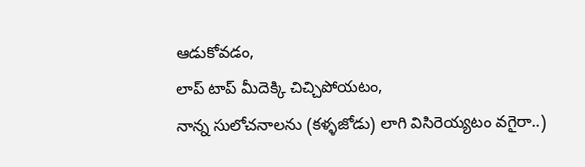ఆడుకోవడం,
లాప్ టాప్ మీదెక్కి చిచ్చిపోయటం,
నాన్న సులోచనాలను (కళ్ళజోడు) లాగి విసిరెయ్యటం వగైరా..)